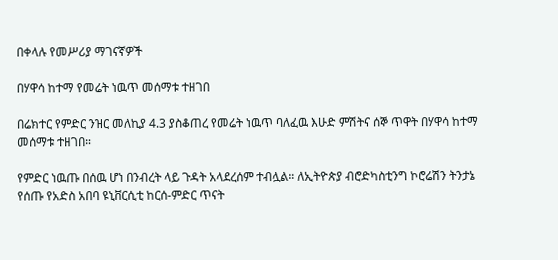በቀላሉ የመሥሪያ ማገናኛዎች

በሃዋሳ ከተማ የመሬት ነዉጥ መሰማቱ ተዘገበ

በሬክተር የምድር ንዝር መለኪያ 4.3 ያስቆጠረ የመሬት ነዉጥ ባለፈዉ እሁድ ምሽትና ሰኞ ጥዋት በሃዋሳ ከተማ መሰማቱ ተዘገበ።

የምድር ነዉጡ በሰዉ ሆነ በንብረት ላይ ጉዳት አላደረሰም ተብሏል። ለኢትዮጵያ ብሮድካስቲንግ ኮሮሬሽን ትንታኔ የሰጡ የአድስ አበባ ዩኒቨርሲቲ ከርሰ-ምድር ጥናት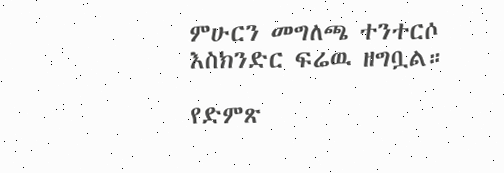ምሁርን መግለጫ ተንተርሶ እስክንድር ፍሬዉ ዘግቧል።

የድምጽ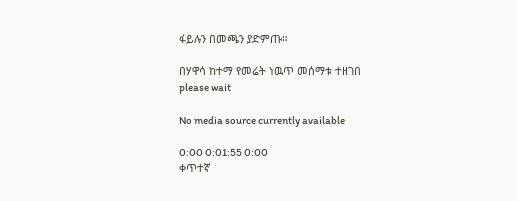ፋይሉን በመጫን ያድምጡ።

በሃዋሳ ከተማ የመሬት ነዉጥ መሰማቱ ተዘገበ
please wait

No media source currently available

0:00 0:01:55 0:00
ቀጥተኛ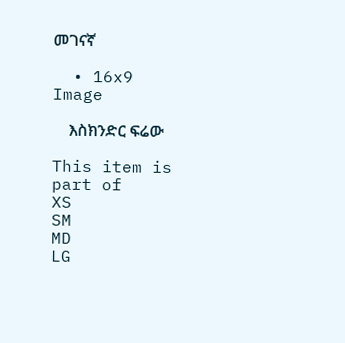መገናኛ

  • 16x9 Image

    እስክንድር ፍሬው

This item is part of
XS
SM
MD
LG